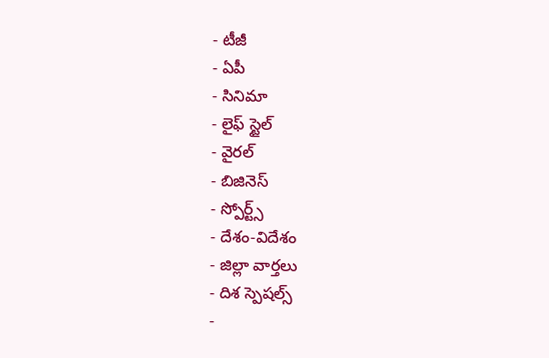- టీజీ
- ఏపీ
- సినిమా
- లైఫ్ స్టైల్
- వైరల్
- బిజినెస్
- స్పోర్ట్స్
- దేశం-విదేశం
- జిల్లా వార్తలు
- దిశ స్పెషల్స్
-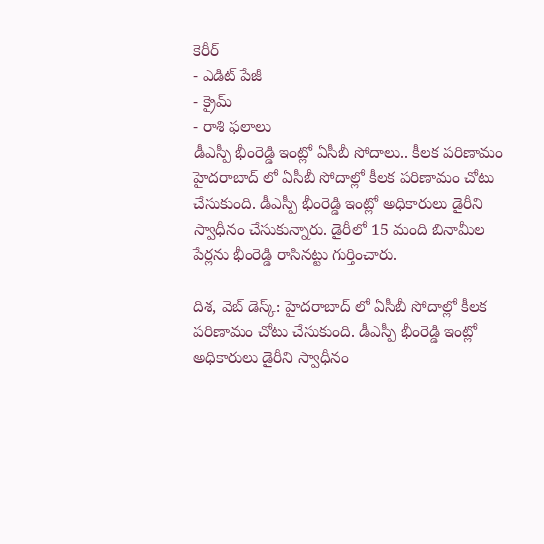కెరీర్
- ఎడిట్ పేజీ
- క్రైమ్
- రాశి ఫలాలు
డీఎస్పీ భీంరెడ్డి ఇంట్లో ఏసీబీ సోదాలు.. కీలక పరిణామం
హైదరాబాద్ లో ఏసీబీ సోదాల్లో కీలక పరిణామం చోటు చేసుకుంది. డీఎస్పీ భీంరెడ్డి ఇంట్లో అధికారులు డైరీని స్వాధీనం చేసుకున్నారు. డైరీలో 15 మంది బినామీల పేర్లను భీంరెడ్డి రాసినట్టు గుర్తించారు.

దిశ, వెబ్ డెస్క్: హైదరాబాద్ లో ఏసీబీ సోదాల్లో కీలక పరిణామం చోటు చేసుకుంది. డీఎస్పీ భీంరెడ్డి ఇంట్లో అధికారులు డైరీని స్వాధీనం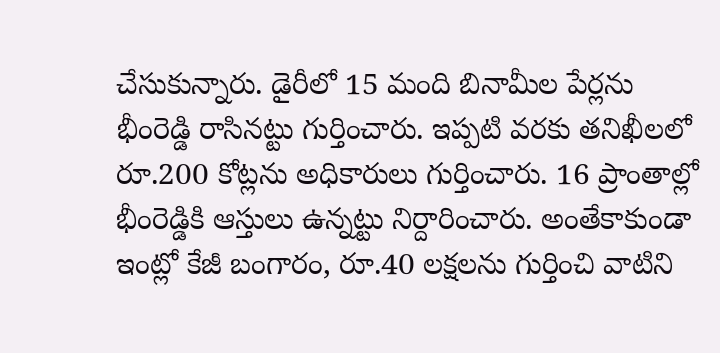చేసుకున్నారు. డైరీలో 15 మంది బినామీల పేర్లను భీంరెడ్డి రాసినట్టు గుర్తించారు. ఇప్పటి వరకు తనిఖీలలో రూ.200 కోట్లను అధికారులు గుర్తించారు. 16 ప్రాంతాల్లో భీంరెడ్డికి ఆస్తులు ఉన్నట్టు నిర్దారించారు. అంతేకాకుండా ఇంట్లో కేజీ బంగారం, రూ.40 లక్షలను గుర్తించి వాటిని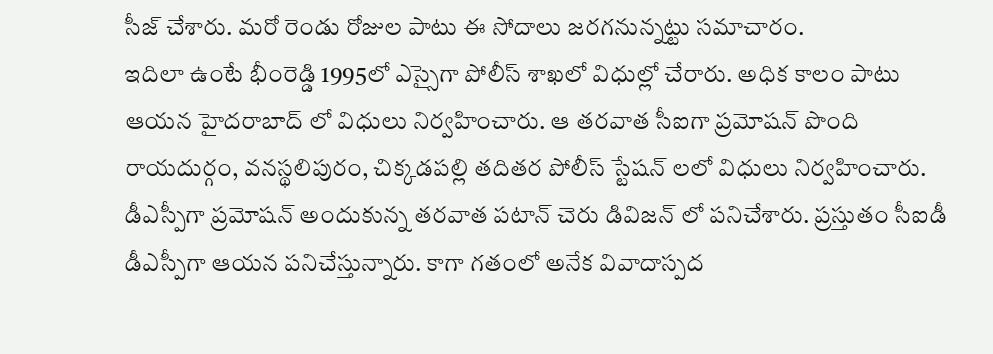సీజ్ చేశారు. మరో రెండు రోజుల పాటు ఈ సోదాలు జరగనున్నట్టు సమాచారం.
ఇదిలా ఉంటే భీంరెడ్డి 1995లో ఎస్సైగా పోలీస్ శాఖలో విధుల్లో చేరారు. అధిక కాలం పాటు ఆయన హైదరాబాద్ లో విధులు నిర్వహించారు. ఆ తరవాత సీఐగా ప్రమోషన్ పొంది రాయదుర్గం, వనస్థలిపురం, చిక్కడపల్లి తదితర పోలీస్ స్టేషన్ లలో విధులు నిర్వహించారు. డీఎస్పీగా ప్రమోషన్ అందుకున్న తరవాత పటాన్ చెరు డివిజన్ లో పనిచేశారు. ప్రస్తుతం సీఐడీ డీఎస్పీగా ఆయన పనిచేస్తున్నారు. కాగా గతంలో అనేక వివాదాస్పద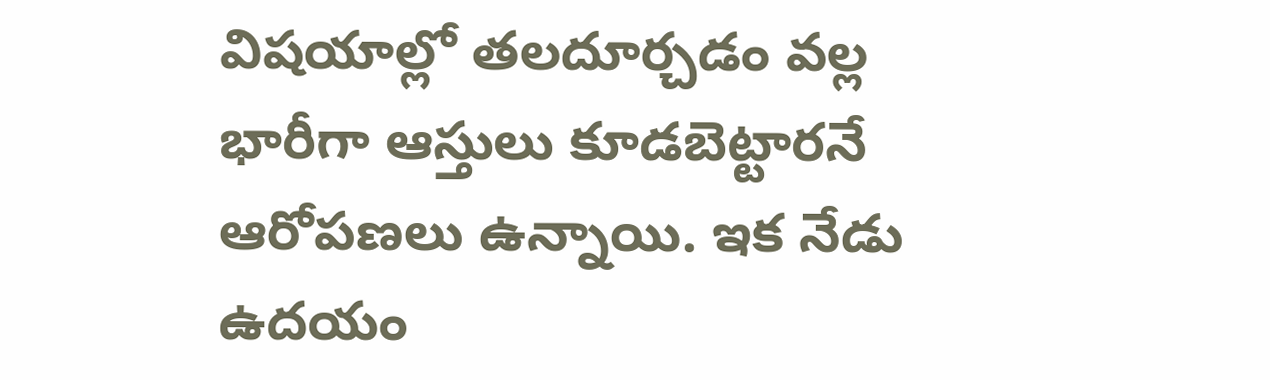విషయాల్లో తలదూర్చడం వల్ల భారీగా ఆస్తులు కూడబెట్టారనే ఆరోపణలు ఉన్నాయి. ఇక నేడు ఉదయం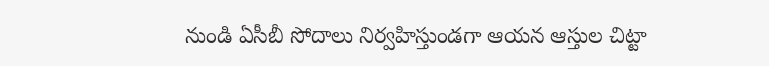నుండి ఏసీబీ సోదాలు నిర్వహిస్తుండగా ఆయన ఆస్తుల చిట్టా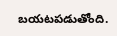బయటపడుతోంది.